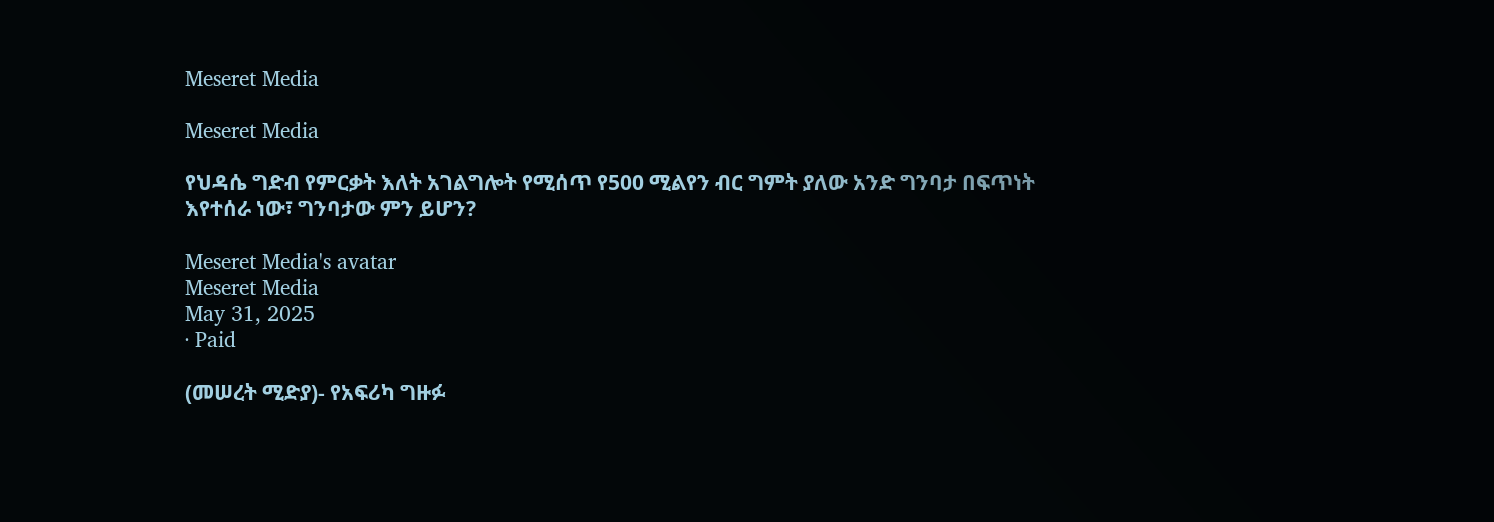Meseret Media

Meseret Media

የህዳሴ ግድብ የምርቃት እለት አገልግሎት የሚሰጥ የ500 ሚልየን ብር ግምት ያለው አንድ ግንባታ በፍጥነት እየተሰራ ነው፣ ግንባታው ምን ይሆን?

Meseret Media's avatar
Meseret Media
May 31, 2025
∙ Paid

(መሠረት ሚድያ)- የአፍሪካ ግዙፉ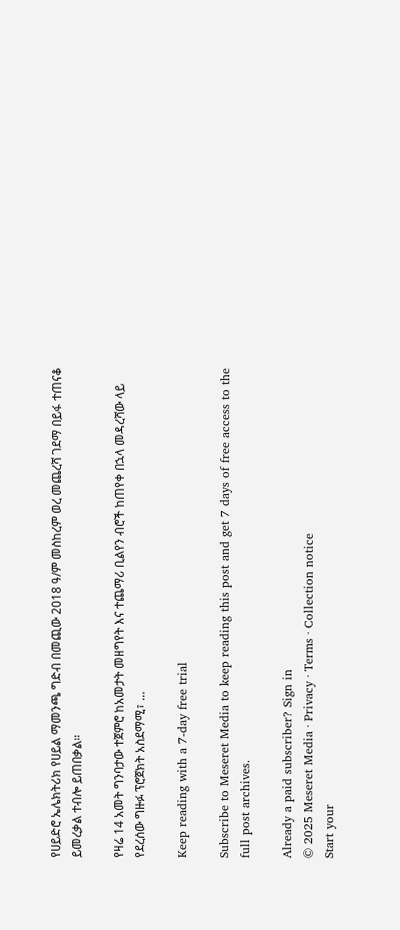የሀይድሮ ኤሌክትሪክ የሀይል ማመንጫ ግድብ በመጪው 2018 ዓ/ም መስከረም ወረ መጨረሻ ገደማ በይፋ ተጠናቆ ይመረቃል ተብሎ ይጠበቃል።

የዛሬ 14 አመት ግንባታው ተጀምሮ ከአመታት መዘግየት እና ተጨማሪ ቢልየን ብሮች ከጠየቀ በኋላ መዳረሻው ላይ የደረሰው ግዙፉ ፕሮጀክት አስደማሚ፣ …

Keep reading with a 7-day free trial

Subscribe to Meseret Media to keep reading this post and get 7 days of free access to the full post archives.

Already a paid subscriber? Sign in
© 2025 Meseret Media · Privacy ∙ Terms ∙ Collection notice
Start your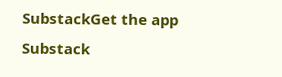SubstackGet the app
Substack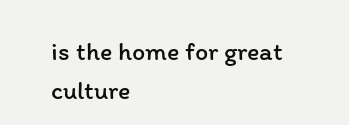is the home for great culture